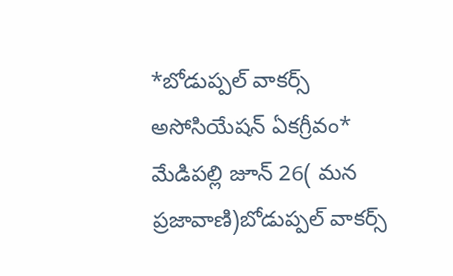*బోడుప్పల్ వాకర్స్ అసోసియేషన్ ఏకగ్రీవం*
మేడిపల్లి జూన్ 26( మన ప్రజావాణి)బోడుప్పల్ వాకర్స్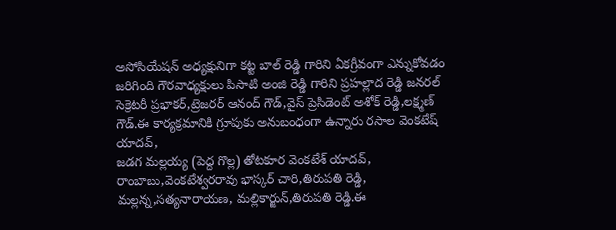అసోసియేషన్ అధ్యక్షునిగా కట్ట బాల్ రెడ్డి గారిని ఏకగ్రీవంగా ఎన్నుకోవడం జరిగింది గౌరవాధ్యక్షులు పిసాటి అంజి రెడ్డి గారిని ప్రహల్లాద రెడ్డి జనరల్ సెక్రెటరీ ప్రభాకర్,ట్రెజరర్ ఆనంద్ గౌడ్,వైస్ ప్రెసిడెంట్ అశోక్ రెడ్డి,లక్ష్మణ్ గౌడ్.ఈ కార్యక్రమానికి గ్రూపుకు అనుబంధంగా ఉన్నారు రసాల వెంకటేష్ యాదవ్,
జడగ మల్లయ్య (పెద్ద గొల్ల) తోటకూర వెంకటేశ్ యాదవ్,
రాంబాబు,వెంకటేశ్వరరావు భాస్కర్ చారి,తిరుపతి రెడ్డి, మల్లన్న,సత్యనారాయణ, మల్లికార్జున్,తిరుపతి రెడ్డి.ఈ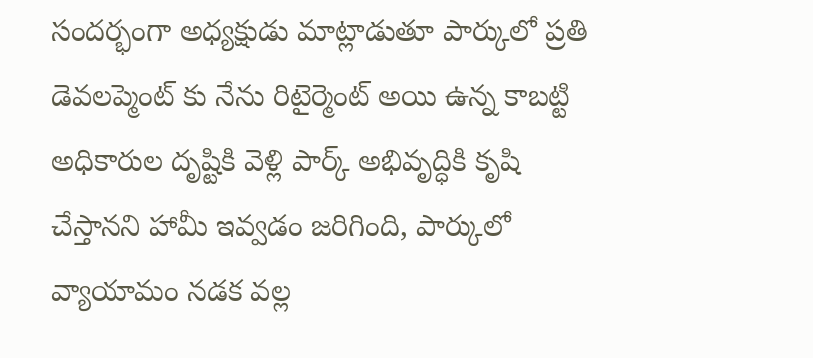సందర్భంగా అధ్యక్షుడు మాట్లాడుతూ పార్కులో ప్రతి డెవలప్మెంట్ కు నేను రిటైర్మెంట్ అయి ఉన్న కాబట్టి అధికారుల దృష్టికి వెళ్లి పార్క్ అభివృద్ధికి కృషి చేస్తానని హామీ ఇవ్వడం జరిగింది, పార్కులో వ్యాయామం నడక వల్ల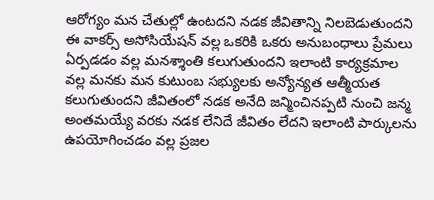ఆరోగ్యం మన చేతుల్లో ఉంటదని నడక జీవితాన్ని నిలబెడుతుందని ఈ వాకర్స్ అసోసియేషన్ వల్ల ఒకరికి ఒకరు అనుబంధాలు ప్రేమలు ఏర్పడడం వల్ల మనశ్శాంతి కలుగుతుందని ఇలాంటి కార్యక్రమాల వల్ల మనకు మన కుటుంబ సభ్యులకు అన్యోన్యత ఆత్మీయత కలుగుతుందని జీవితంలో నడక అనేది జన్మించినప్పటి నుంచి జన్మ అంతమయ్యే వరకు నడక లేనిదే జీవితం లేదని ఇలాంటి పార్కులను ఉపయోగించడం వల్ల ప్రజల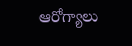ఆరోగ్యాలు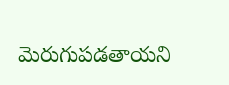మెరుగుపడతాయని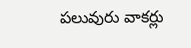పలువురు వాకర్లు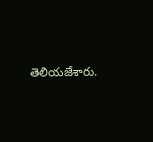తెలియజేశారు.